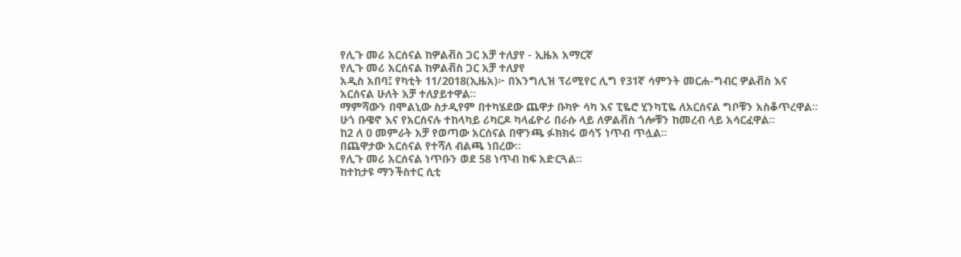የሊጉ መሪ አርሰናል ከዎልቭስ ጋር አቻ ተለያየ - ኢዜአ አማርኛ
የሊጉ መሪ አርሰናል ከዎልቭስ ጋር አቻ ተለያየ
አዲስ አበባ፤ የካቲት 11/2018(ኢዜአ)፦ በእንግሊዝ ፕሪሚየር ሊግ የ31ኛ ሳምንት መርሐ-ግብር ዎልቭስ እና አርሰናል ሁለት አቻ ተለያይተዋል።
ማምሻውን በሞልኒው ስታዲየም በተካሄደው ጨዋታ ቡካዮ ሳካ እና ፒዬሮ ሂንካፒዬ ለአርሰናል ግቦቹን አስቆጥረዋል።
ሁጎ ቡዌኖ እና የአርሰናሉ ተከላካይ ሪካርዶ ካላፊዮሪ በራሱ ላይ ለዎልቭስ ጎሎቹን ከመረብ ላይ አሳርፈዋል።
ከ2 ለ 0 መምራት አቻ የወጣው አርሰናል በዋንጫ ፉክክሩ ወሳኝ ነጥብ ጥሏል።
በጨዋታው አርሰናል የተሻለ ብልጫ ነበረው።
የሊጉ መሪ አርሰናል ነጥቡን ወደ 58 ነጥብ ከፍ አድርጓል።
ከተከታዩ ማንችስተር ሲቲ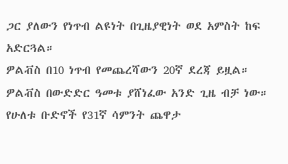ጋር ያለውን የነጥብ ልዩነት በጊዜያዊነት ወደ አምስት ከፍ አድርጓል።
ዎልቭስ በ10 ነጥብ የመጨረሻውን 20ኛ ደረጃ ይዟል።
ዎልቭስ በውድድር ዓመቱ ያሸነፈው አንድ ጊዜ ብቻ ነው።
የሁለቱ ቡድኖች የ31ኛ ሳምንት ጨዋታ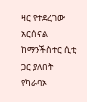ዛር የተደረገው አርሰናል ከማንችስተር ሲቲ ጋር ያለበት የካራባኦ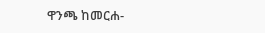ዋንጫ ከመርሐ-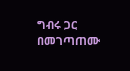ግብሩ ጋር በመገጣጠሙ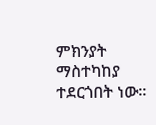ምክንያት ማስተካከያ ተደርጎበት ነው።